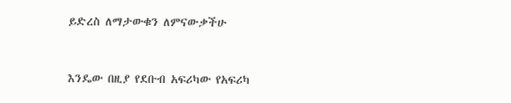ይድረስ ለማታውቁን ለምናውቃችሁ


እንዴው በዚያ የደቡብ አፍሪካው የአፍሪካ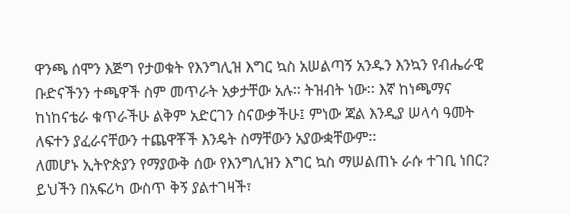ዋንጫ ሰሞን እጅግ የታወቁት የእንግሊዝ እግር ኳስ አሠልጣኝ አንዱን እንኳን የብሔራዊ ቡድናችንን ተጫዋች ስም መጥራት አቃታቸው አሉ፡፡ ትዝብት ነው፡፡ እኛ ከነጫማና ከነከናቴራ ቁጥራችሁ ልቅም አድርገን ስናውቃችሁ፤ ምነው ጃል እንዲያ ሠላሳ ዓመት ለፍተን ያፈራናቸውን ተጨዋቾች እንዴት ስማቸውን አያውቋቸውም፡፡
ለመሆኑ ኢትዮጵያን የማያውቅ ሰው የእንግሊዝን እግር ኳስ ማሠልጠኑ ራሱ ተገቢ ነበር? ይህችን በአፍሪካ ውስጥ ቅኝ ያልተገዛች፣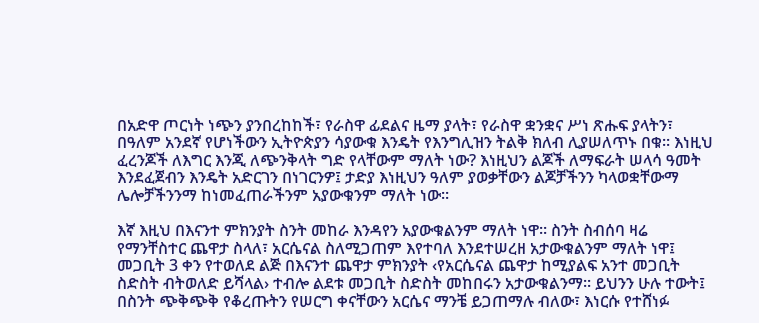በአድዋ ጦርነት ነጭን ያንበረከከች፣ የራስዋ ፊደልና ዜማ ያላት፣ የራስዋ ቋንቋና ሥነ ጽሑፍ ያላትን፣ በዓለም አንደኛ የሆነችውን ኢትዮጵያን ሳያውቁ እንዴት የእንግሊዝን ትልቅ ክለብ ሊያሠለጥኑ በቁ፡፡ እነዚህ ፈረንጆች ለእግር እንጂ ለጭንቅላት ግድ የላቸውም ማለት ነው? እነዚህን ልጆች ለማፍራት ሠላሳ ዓመት እንደፈጀብን እንዴት አድርገን በነገርንዎ፤ ታድያ እነዚህን ዓለም ያወቃቸውን ልጆቻችንን ካላወቋቸውማ ሌሎቻችንንማ ከነመፈጠራችንም አያውቁንም ማለት ነው፡፡

እኛ እዚህ በእናንተ ምክንያት ስንት መከራ እንዳየን አያውቁልንም ማለት ነዋ፡፡ ስንት ስብሰባ ዛሬ የማንቸስተር ጨዋታ ስላለ፣ አርሴናል ስለሚጋጠም እየተባለ እንደተሠረዘ አታውቁልንም ማለት ነዋ፤ መጋቢት 3 ቀን የተወለደ ልጅ በእናንተ ጨዋታ ምክንያት ‹የአርሴናል ጨዋታ ከሚያልፍ አንተ መጋቢት ስድስት ብትወለድ ይሻላል› ተብሎ ልደቱ መጋቢት ስድስት መከበሩን አታውቁልንማ፡፡ ይህንን ሁሉ ተውት፤ በስንት ጭቅጭቅ የቆረጡትን የሠርግ ቀናቸውን አርሴና ማንቼ ይጋጠማሉ ብለው፣ እነርሱ የተሸነፉ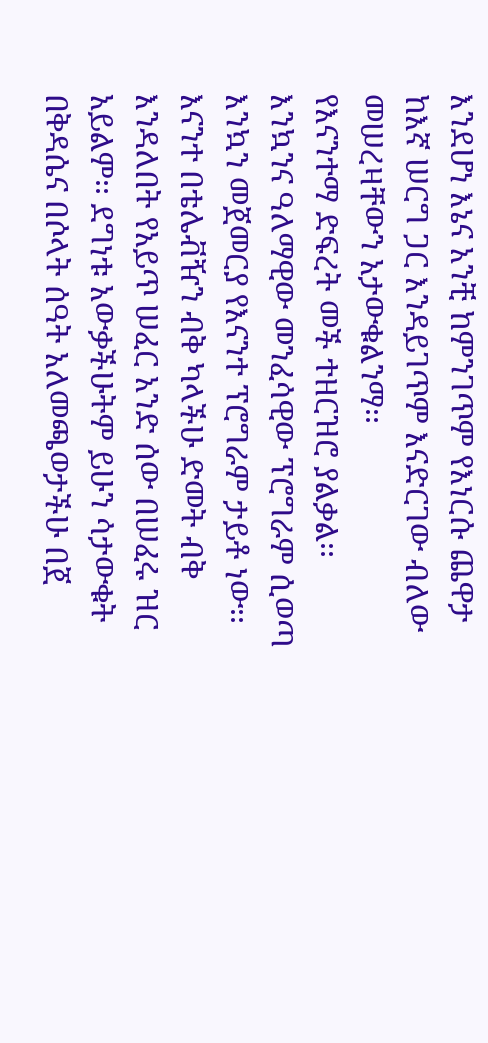እንደሆነ እኔና አንቺ ከምንገጥም የእነርሱ ጨዋታ ከእኛ ሠርግ ጋር እንዳይገጥም እናድርገው ብለው መሠረዛቸውን አታውቁልንማ፡፡
የእናንተማ ድፍረት መች ተዘርዝሮ ያልቃል፡፡ እንኳንና ዓለማዊው መንፈሳዊው ፕሮግራም ሲወጣ እንኳን መጀመርያ የእናንተ ፕሮግራም ታይቶ ነው፡፡ እናንተ በቴሌቭዥን ብቅ ካላችሁ ድመት ብቅ እንዳለበት የአይጥ ሠፈር አንድ ሰው በሠፈሩ ዝር አይልም፡፡ ደግነቱ አውቃችሁትም ይሁን ሳታውቁት በቅዳሴና በሶላት ሰዓት አለመጫወታችሁ በጀ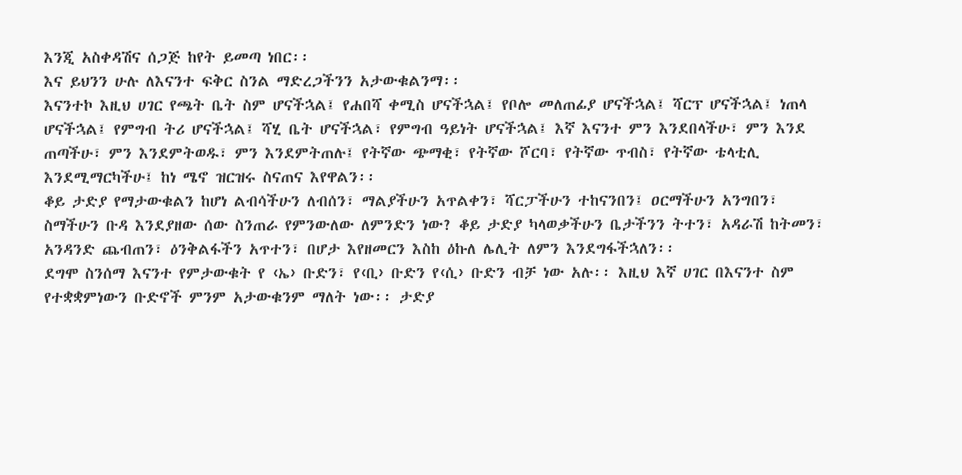እንጂ አስቀዳሽና ሰጋጅ ከየት ይመጣ ነበር፡፡
እና ይህንን ሁሉ ለእናንተ ፍቅር ስንል ማድረጋችንን አታውቁልንማ፡፡
እናንተኮ እዚህ ሀገር የጫት ቤት ስም ሆናችኋል፤ የሐበሻ ቀሚስ ሆናችኋል፤ የቦሎ መለጠፊያ ሆናችኋል፤ ሻርፕ ሆናችኋል፤ ነጠላ ሆናችኋል፤ የምግብ ትሪ ሆናችኋል፤ ሻሂ ቤት ሆናችኋል፣ የምግብ ዓይነት ሆናችኋል፤ እኛ እናንተ ምን እንደበላችሁ፣ ምን እንደ ጠጣችሁ፣ ምን እንደምትወዱ፣ ምን እንደምትጠሉ፤ የትኛው ጭማቂ፣ የትኛው ሾርባ፣ የትኛው ጥብስ፣ የትኛው ቴላቲሊ እንደሚማርካችሁ፤ ከነ ሜኖ ዝርዝሩ ስናጠና እየዋልን፡፡
ቆይ ታድያ የማታውቁልን ከሆነ ልብሳችሁን ለብሰን፣ ማልያችሁን አጥልቀን፣ ሻርፓችሁን ተከናንበን፤ ዐርማችሁን አንግበን፣ ስማችሁን ቡዳ እንደያዘው ሰው ስንጠራ የምንውለው ለምንድን ነው? ቆይ ታድያ ካላወቃችሁን ቤታችንን ትተን፣ አዳራሽ ከትመን፣ አንዳንድ ጨብጠን፣ ዕንቅልፋችን አጥተን፣ በሆታ እየዘመርን እስከ ዕኩለ ሌሊት ለምን እንደግፋችኋለን፡፡
ደግሞ ስንሰማ እናንተ የምታውቁት የ ‹ኤ› ቡድን፣ የ‹ቢ› ቡድን የ‹ሲ› ቡድን ብቻ ነው አሉ፡፡ እዚህ እኛ ሀገር በእናንተ ስም የተቋቋምነውን ቡድኖች ምንም አታውቁንም ማለት ነው፡፡ ታድያ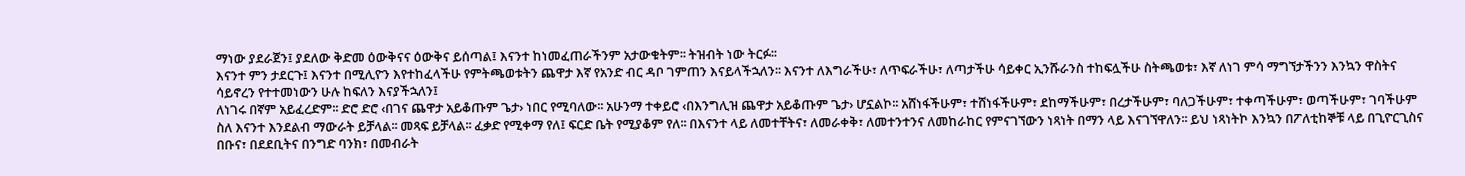ማነው ያደራጀን፤ ያደለው ቅድመ ዕውቅናና ዕውቅና ይሰጣል፤ እናንተ ከነመፈጠራችንም አታውቁትም፡፡ ትዝብት ነው ትርፉ፡፡
እናንተ ምን ታደርጉ፤ እናንተ በሚሊዮን እየተከፈላችሁ የምትጫወቱትን ጨዋታ እኛ የአንድ ብር ዳቦ ገምጠን እናይላችኋለን፡፡ እናንተ ለእግራችሁ፣ ለጥፍራችሁ፣ ለጣታችሁ ሳይቀር ኢንሹራንስ ተከፍሏችሁ ስትጫወቱ፣ እኛ ለነገ ምሳ ማግኘታችንን እንኳን ዋስትና ሳይኖረን የተተመነውን ሁሉ ከፍለን እናያችኋለን፤
ለነገሩ በኛም አይፈረድም፡፡ ድሮ ድሮ ‹በገና ጨዋታ አይቆጡም ጌታ› ነበር የሚባለው፡፡ አሁንማ ተቀይሮ ‹በእንግሊዝ ጨዋታ አይቆጡም ጌታ› ሆኗልኮ፡፡ አሸነፋችሁም፣ ተሸነፋችሁም፣ ደከማችሁም፣ በረታችሁም፣ ባለጋችሁም፣ ተቀጣችሁም፣ ወጣችሁም፣ ገባችሁም ስለ እናንተ እንደልብ ማውራት ይቻላል፡፡ መጻፍ ይቻላል፡፡ ፈቃድ የሚቀማ የለ፤ ፍርድ ቤት የሚያቆም የለ፡፡ በእናንተ ላይ ለመተቸትና፣ ለመራቀቅ፣ ለመተንተንና ለመከራከር የምናገኘውን ነጻነት በማን ላይ እናገኘዋለን፡፡ ይህ ነጻነትኮ እንኳን በፖለቲከኞቹ ላይ በጊዮርጊስና በቡና፣ በደደቢትና በንግድ ባንክ፣ በመብራት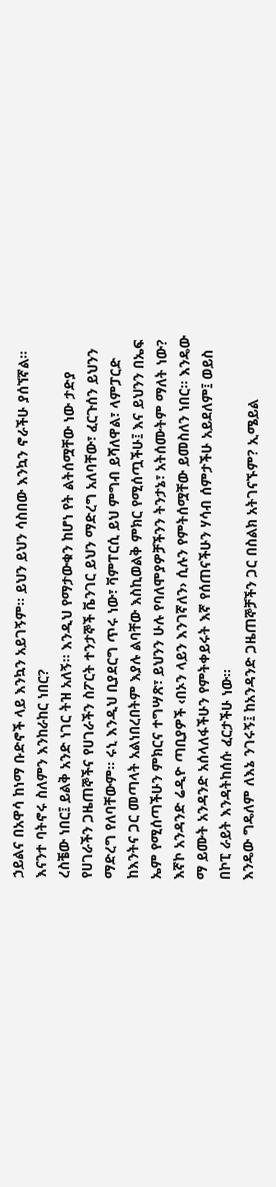ኃይልና በአዋሳ ከነማ ቡድኖች ላይ እንኳን አይገኝም፡፡ ይህን ይህን ሳስበው እንኳን ኖራችሁ ያሰኘኛል፡፡ እናንተ ባትኖሩ ስለምን እንከራከር ነበር?
ረስቼው ነበር፤ ይልቅ አንድ ነገር ትዝ አለኝ፡፡ እንዲህ የማታውቁን ከሆነ የት ልትሰሟቸው ነው ታድያ የሀገራችን ጋዜጠኞችና የሀገራችን ስፖርት ተንታኞች ቬንገር ይህን ማድረግ አለባቸው፣ ፈርጉሰን ይህንን ማድረግ የለባቸውም፡፡ ሩኒ እንዲህ ቢያደርግ ጥሩ ነው፣ ቫምፐርሲ ይህ ምግብ ይሻለዋል፣ ላምፓርድ ከእንትና ጋር መጣላት አልነበረበትም እያሉ ልባቸው እስኪወልቅ ምክር የሚሰጧችሁ፤ እና ይህንን በኤፍ ኤም የሚሰጣችሁን ምክርና ተግሣጽ፣ ይህንን ሁሉ የባለሞያዎቻችንን ትንታኔ፣ አትሰሙትም ማለት ነው? እኛኮ አንዳንድ ሬዲዮ ጣቢያዎች ‹በኦን ላይን እንገኛለን› ሲሉን የምትሰሟቸው ይመስለን ነበር፡፡ እንዴው ማ ይሙት አንዳንድ አሰላለፋችሁን የምትቀይሩት እኛ የሰጠናችሁን ሃሳብ ሰምታችሁ አይደለም፤ ወይስ በኮፒ ራይት እንዳትከሰሱ ፈርታችሁ ነው፡፡
እንዴው ግዴለም ለእኔ ንገሩኝ፤ ከአንዳንድ ጋዜጠኞቻችን ጋር በስልክ አትገናኙም? ኢሜይል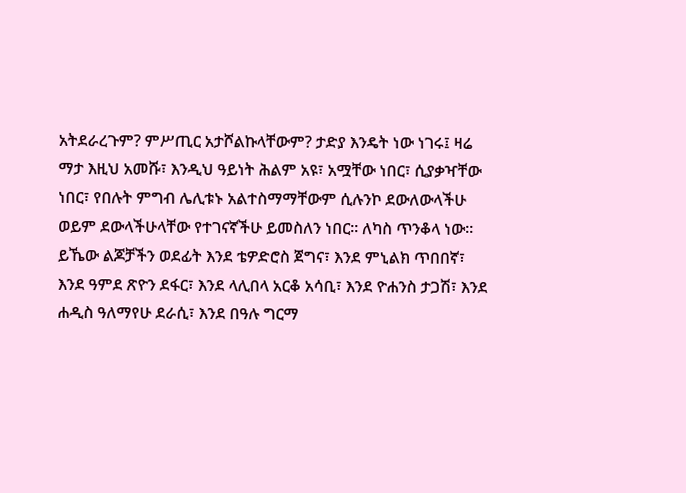አትደራረጉም? ምሥጢር አታሾልኩላቸውም? ታድያ እንዴት ነው ነገሩ፤ ዛሬ ማታ እዚህ አመሹ፣ እንዲህ ዓይነት ሕልም አዩ፣ አሟቸው ነበር፣ ሲያቃዣቸው ነበር፣ የበሉት ምግብ ሌሊቱኑ አልተስማማቸውም ሲሉንኮ ደውለውላችሁ ወይም ደውላችሁላቸው የተገናኛችሁ ይመስለን ነበር፡፡ ለካስ ጥንቆላ ነው፡፡
ይኼው ልጆቻችን ወደፊት እንደ ቴዎድሮስ ጀግና፣ እንደ ምኒልክ ጥበበኛ፣ እንደ ዓምደ ጽዮን ደፋር፣ እንደ ላሊበላ አርቆ አሳቢ፣ እንደ ዮሐንስ ታጋሽ፣ እንደ ሐዲስ ዓለማየሁ ደራሲ፣ እንደ በዓሉ ግርማ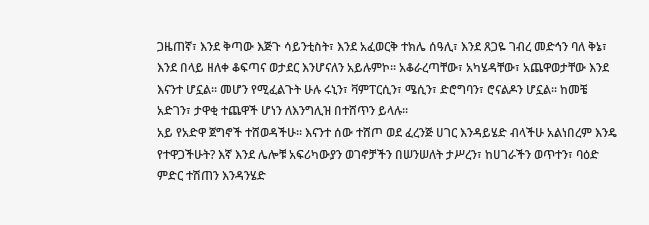ጋዜጠኛ፣ እንደ ቅጣው እጅጉ ሳይንቲስት፣ እንደ አፈወርቅ ተክሌ ሰዓሊ፣ እንደ ጸጋዬ ገብረ መድኅን ባለ ቅኔ፣ እንደ በላይ ዘለቀ ቆፍጣና ወታደር እንሆናለን አይሉምኮ፡፡ አቆራረጣቸው፣ አካሄዳቸው፣ አጨዋወታቸው እንደ እናንተ ሆኗል፡፡ መሆን የሚፈልጉት ሁሉ ሩኒን፣ ቫምፐርሲን፣ ሜሲን፣ ድሮግባን፣ ሮናልዶን ሆኗል፡፡ ከመቼ አድገን፣ ታዋቂ ተጨዋች ሆነን ለእንግሊዝ በተሸጥን ይላሉ፡፡
አይ የአድዋ ጀግኖች ተሸወዳችሁ፡፡ እናንተ ሰው ተሸጦ ወደ ፈረንጅ ሀገር እንዳይሄድ ብላችሁ አልነበረም እንዴ የተዋጋችሁት? እኛ እንደ ሌሎቹ አፍሪካውያን ወገኖቻችን በሠንሠለት ታሥረን፣ ከሀገራችን ወጥተን፣ ባዕድ ምድር ተሽጠን እንዳንሄድ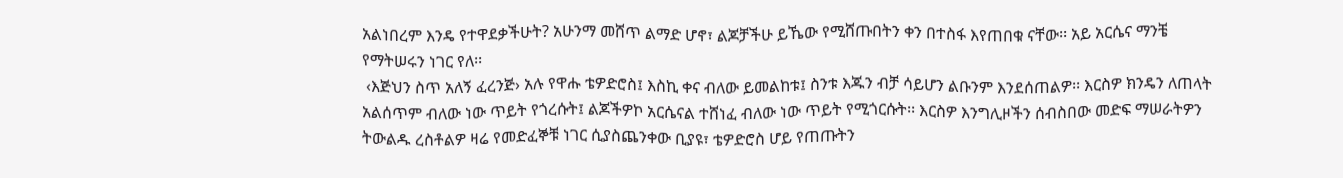አልነበረም እንዴ የተዋደቃችሁት? አሁንማ መሸጥ ልማድ ሆኖ፣ ልጆቻችሁ ይኼው የሚሸጡበትን ቀን በተስፋ እየጠበቁ ናቸው፡፡ አይ አርሴና ማንቼ የማትሠሩን ነገር የለ፡፡
 ‹እጅህን ስጥ አለኝ ፈረንጅ› አሉ የዋሑ ቴዎድሮስ፤ እስኪ ቀና ብለው ይመልከቱ፤ ስንቱ እጁን ብቻ ሳይሆን ልቡንም እንደሰጠልዎ፡፡ እርስዎ ክንዴን ለጠላት አልሰጥም ብለው ነው ጥይት የጎረሱት፤ ልጆችዎኮ አርሴናል ተሸነፈ ብለው ነው ጥይት የሚጎርሱት፡፡ እርስዎ እንግሊዞችን ሰብስበው መድፍ ማሠራትዎን ትውልዱ ረስቶልዎ ዛሬ የመድፈኞቹ ነገር ሲያስጨንቀው ቢያዩ፣ ቴዎድሮስ ሆይ የጠጡትን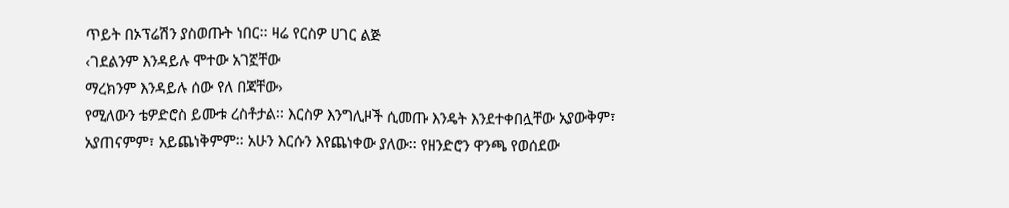ጥይት በኦፕሬሽን ያስወጡት ነበር፡፡ ዛሬ የርስዎ ሀገር ልጅ
‹ገደልንም እንዳይሉ ሞተው አገኟቸው
ማረክንም እንዳይሉ ሰው የለ በጃቸው›
የሚለውን ቴዎድሮስ ይሙቱ ረስቶታል፡፡ እርስዎ እንግሊዞች ሲመጡ እንዴት እንደተቀበሏቸው አያውቅም፣ አያጠናምም፣ አይጨነቅምም፡፡ አሁን እርሱን እየጨነቀው ያለው፡፡ የዘንድሮን ዋንጫ የወሰደው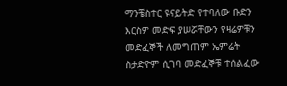ማንቼስተር ዩናይትድ የተባለው ቡድን እርስዎ መድፍ ያሠሯቸውን የዛሬዎቹን መድፈኞች ለመግጠም ኤምሬት ስታድዮም ሲገባ መድፈኞቹ ተሰልፈው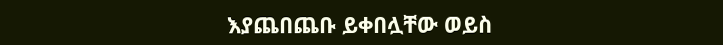እያጨበጨቡ ይቀበሏቸው ወይስ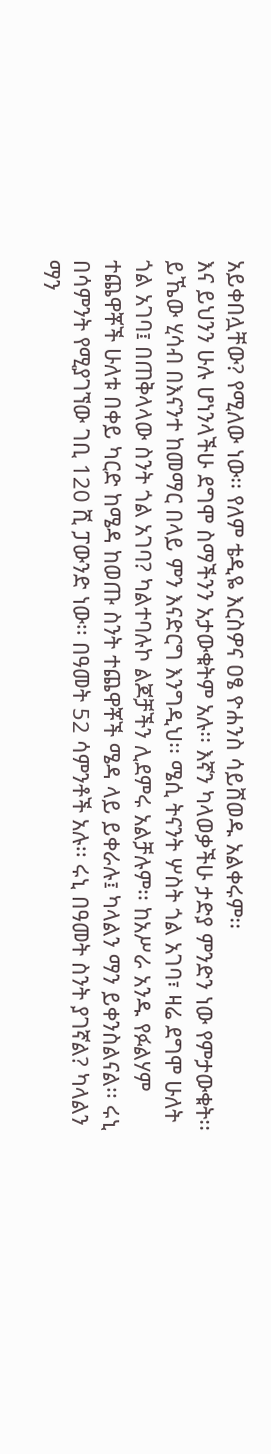አይቀበሏቸው? የሚለው ነው፡፡ የለም ቴዲዬ እርስዎና ዐፄ ዮሐንስ ሳይሸወዱ አልቀሩም፡፡
እና ይህንን ሁሉ ሆነንላችሁ ደግሞ ስማችንን አታውቁትም አሉ፡፡ እኛን ካላወቃችሁ ታድያ ምንድን ነው የምታውቁት፡፡ ይኼው ሂሳብ በእናንተ ከመማር በላይ ምን እናድርግ እንግዲህ፡፡ ሜሲ ትናንት ሦስት ጎል አገባ፣ ዛሬ ደግሞ ሁለት ጎል አገባ፤ በጠቅላላው ስንት ጎል አገባ? ካልተባሉኮ ልጆቻችን ሊደምሩ አልቻሉም፡፡ ከአሥራ አንዱ የፉልሃም ተጨዋቾች ሁለቱ በቀይ ካርድ ከሜዳ ከወጡ ስንት ተጨዋቾች ሜዳ ላይ ይቀራሉ፤ ካላልን ማን ይቀንስልናል፡፡ ሩኒ በሳምንት የሚያገኘው ገቢ 120 ሺ ፓውንድ ነው፡፡ በዓመት 52 ሳምንቶች አሉ፡፡ ሩኒ በዓመት ስንት ያገኛል? ካላልን ማን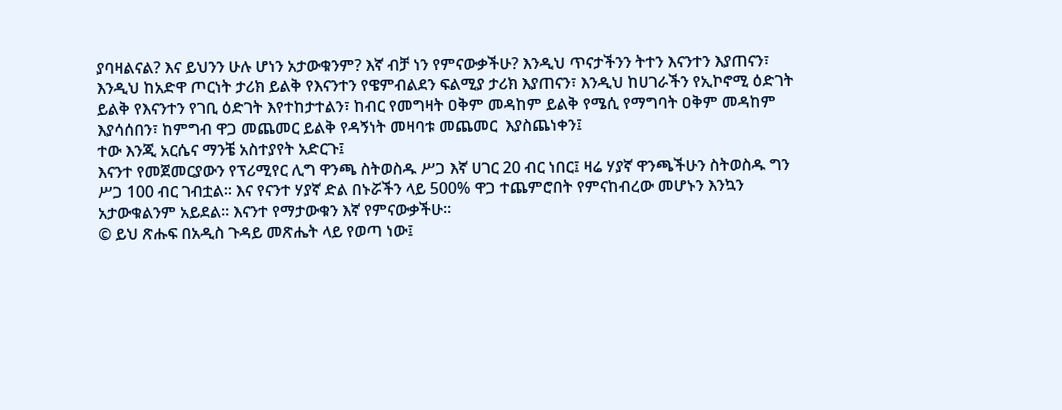ያባዛልናል? እና ይህንን ሁሉ ሆነን አታውቁንም? እኛ ብቻ ነን የምናውቃችሁ? እንዲህ ጥናታችንን ትተን እናንተን እያጠናን፣ እንዲህ ከአድዋ ጦርነት ታሪክ ይልቅ የእናንተን የዌምብልደን ፍልሚያ ታሪክ እያጠናን፣ እንዲህ ከሀገራችን የኢኮኖሚ ዕድገት ይልቅ የእናንተን የገቢ ዕድገት እየተከታተልን፣ ከብር የመግዛት ዐቅም መዳከም ይልቅ የሜሲ የማግባት ዐቅም መዳከም እያሳሰበን፣ ከምግብ ዋጋ መጨመር ይልቅ የዳኝነት መዛባቱ መጨመር  እያስጨነቀን፤
ተው እንጂ አርሴና ማንቼ አስተያየት አድርጉ፤
እናንተ የመጀመርያውን የፕሪሚየር ሊግ ዋንጫ ስትወስዱ ሥጋ እኛ ሀገር 20 ብር ነበር፤ ዛሬ ሃያኛ ዋንጫችሁን ስትወስዱ ግን ሥጋ 100 ብር ገብቷል፡፡ እና የናንተ ሃያኛ ድል በኑሯችን ላይ 500% ዋጋ ተጨምሮበት የምናከብረው መሆኑን እንኳን አታውቁልንም አይደል፡፡ እናንተ የማታውቁን እኛ የምናውቃችሁ፡፡
© ይህ ጽሑፍ በአዲስ ጉዳይ መጽሔት ላይ የወጣ ነው፤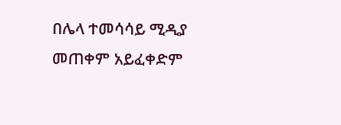በሌላ ተመሳሳይ ሚዲያ መጠቀም አይፈቀድም